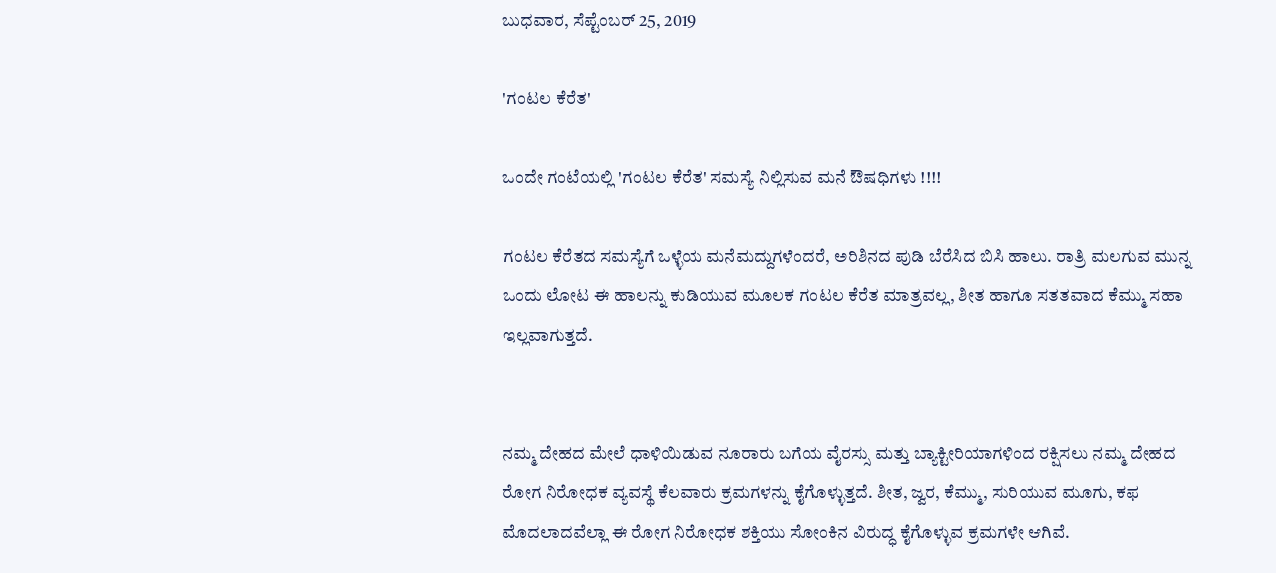ಬುಧವಾರ, ಸೆಪ್ಟೆಂಬರ್ 25, 2019

'ಗಂಟಲ ಕೆರೆತ'

ಒಂದೇ ಗಂಟೆಯಲ್ಲಿ 'ಗಂಟಲ ಕೆರೆತ' ಸಮಸ್ಯೆ ನಿಲ್ಲಿಸುವ ಮನೆ ಔಷಧಿಗಳು !!!!

ಗಂಟಲ ಕೆರೆತದ ಸಮಸ್ಯೆಗೆ ಒಳ್ಳೆಯ ಮನೆಮದ್ದುಗಳೆಂದರೆ, ಅರಿಶಿನದ ಪುಡಿ ಬೆರೆಸಿದ ಬಿಸಿ ಹಾಲು. ರಾತ್ರಿ ಮಲಗುವ ಮುನ್ನ ಒಂದು ಲೋಟ ಈ ಹಾಲನ್ನು ಕುಡಿಯುವ ಮೂಲಕ ಗಂಟಲ ಕೆರೆತ ಮಾತ್ರವಲ್ಲ, ಶೀತ ಹಾಗೂ ಸತತವಾದ ಕೆಮ್ಮು ಸಹಾ ಇಲ್ಲವಾಗುತ್ತದೆ.


ನಮ್ಮ ದೇಹದ ಮೇಲೆ ಧಾಳಿಯಿಡುವ ನೂರಾರು ಬಗೆಯ ವೈರಸ್ಸು ಮತ್ತು ಬ್ಯಾಕ್ಟೀರಿಯಾಗಳಿಂದ ರಕ್ಷಿಸಲು ನಮ್ಮ ದೇಹದ ರೋಗ ನಿರೋಧಕ ವ್ಯವಸ್ಥೆ ಕೆಲವಾರು ಕ್ರಮಗಳನ್ನು ಕೈಗೊಳ್ಳುತ್ತದೆ. ಶೀತ, ಜ್ವರ, ಕೆಮ್ಮು, ಸುರಿಯುವ ಮೂಗು, ಕಫ ಮೊದಲಾದವೆಲ್ಲಾ ಈ ರೋಗ ನಿರೋಧಕ ಶಕ್ತಿಯು ಸೋಂಕಿನ ವಿರುದ್ಧ ಕೈಗೊಳ್ಳುವ ಕ್ರಮಗಳೇ ಆಗಿವೆ.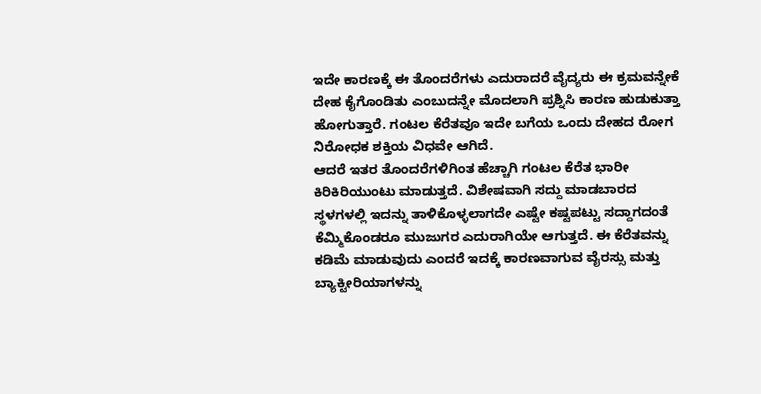ಇದೇ ಕಾರಣಕ್ಕೆ ಈ ತೊಂದರೆಗಳು ಎದುರಾದರೆ ವೈದ್ಯರು ಈ ಕ್ರಮವನ್ನೇಕೆ ದೇಹ ಕೈಗೊಂಡಿತು ಎಂಬುದನ್ನೇ ಮೊದಲಾಗಿ ಪ್ರಶ್ನಿಸಿ ಕಾರಣ ಹುಡುಕುತ್ತಾ ಹೋಗುತ್ತಾರೆ. ಗಂಟಲ ಕೆರೆತವೂ ಇದೇ ಬಗೆಯ ಒಂದು ದೇಹದ ರೋಗ ನಿರೋಧಕ ಶಕ್ತಿಯ ವಿಧವೇ ಆಗಿದೆ.
ಆದರೆ ಇತರ ತೊಂದರೆಗಳಿಗಿಂತ ಹೆಚ್ಚಾಗಿ ಗಂಟಲ ಕೆರೆತ ಭಾರೀ ಕಿರಿಕಿರಿಯುಂಟು ಮಾಡುತ್ತದೆ. ವಿಶೇಷವಾಗಿ ಸದ್ದು ಮಾಡಬಾರದ ಸ್ಥಳಗಳಲ್ಲಿ ಇದನ್ನು ತಾಳಿಕೊಳ್ಳಲಾಗದೇ ಎಷ್ಟೇ ಕಷ್ಟಪಟ್ಟು ಸದ್ದಾಗದಂತೆ ಕೆಮ್ಮಿಕೊಂಡರೂ ಮುಜುಗರ ಎದುರಾಗಿಯೇ ಆಗುತ್ತದೆ. ಈ ಕೆರೆತವನ್ನು ಕಡಿಮೆ ಮಾಡುವುದು ಎಂದರೆ ಇದಕ್ಕೆ ಕಾರಣವಾಗುವ ವೈರಸ್ಸು ಮತ್ತು ಬ್ಯಾಕ್ಟೀರಿಯಾಗಳನ್ನು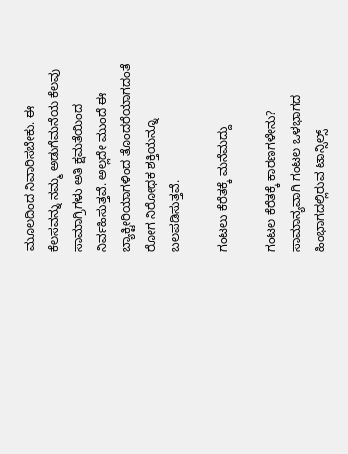ಮೂಲದಿಂದ ನಿವಾರಿಸಬೇಕು. ಈ ಕೆಲಸವನ್ನು ನಮ್ಮ ಅಡುಗೆಮನೆಯ ಕೆಲವು ಸಾಮಾಗ್ರಿಗಳು ಅತಿ ಕ್ಷಮತೆಯಿಂದ ನಿರ್ವಹಿಸುತ್ತವೆ. ಅಲ್ಲದೇ ಮುಂದೆ ಈ ಬ್ಯಾಕ್ಟೀರಿಯಾಗಳಿಂದ ತೊಂದರೆಯಾಗದಂತೆ ರೋಗ ನಿರೋಧಕ ಶಕ್ತಿಯನ್ನೂ ಬಲಪಡಿಸುತ್ತವೆ.

ಗಂಟಲು ಕೆರೆತಕ್ಕೆ ಮನೆಮದ್ದು

ಗಂಟಲ ಕೆರೆತಕ್ಕೆ ಕಾರಣಗಳೇನು?
ಸಾಮಾನ್ಯವಾಗಿ ಗಂಟಲ ಒಳಭಾಗದ ಹಿಂಭಾಗದಲ್ಲಿರುವ ಟಾನ್ಸಿಲ್ಸ್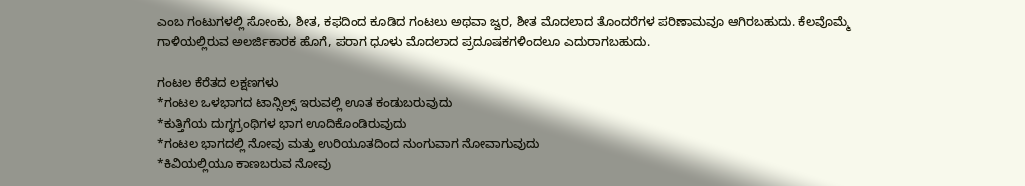ಎಂಬ ಗಂಟುಗಳಲ್ಲಿ ಸೋಂಕು, ಶೀತ, ಕಫದಿಂದ ಕೂಡಿದ ಗಂಟಲು ಅಥವಾ ಜ್ವರ, ಶೀತ ಮೊದಲಾದ ತೊಂದರೆಗಳ ಪರಿಣಾಮವೂ ಆಗಿರಬಹುದು. ಕೆಲವೊಮ್ಮೆ ಗಾಳಿಯಲ್ಲಿರುವ ಅಲರ್ಜಿಕಾರಕ ಹೊಗೆ, ಪರಾಗ ಧೂಳು ಮೊದಲಾದ ಪ್ರದೂಷಕಗಳಿಂದಲೂ ಎದುರಾಗಬಹುದು.

ಗಂಟಲ ಕೆರೆತದ ಲಕ್ಷಣಗಳು
*ಗಂಟಲ ಒಳಭಾಗದ ಟಾನ್ಸಿಲ್ಸ್ ಇರುವಲ್ಲಿ ಊತ ಕಂಡುಬರುವುದು
*ಕುತ್ತಿಗೆಯ ದುಗ್ಧಗ್ರಂಥಿಗಳ ಭಾಗ ಊದಿಕೊಂಡಿರುವುದು
*ಗಂಟಲ ಭಾಗದಲ್ಲಿ ನೋವು ಮತ್ತು ಉರಿಯೂತದಿಂದ ನುಂಗುವಾಗ ನೋವಾಗುವುದು
*ಕಿವಿಯಲ್ಲಿಯೂ ಕಾಣಬರುವ ನೋವು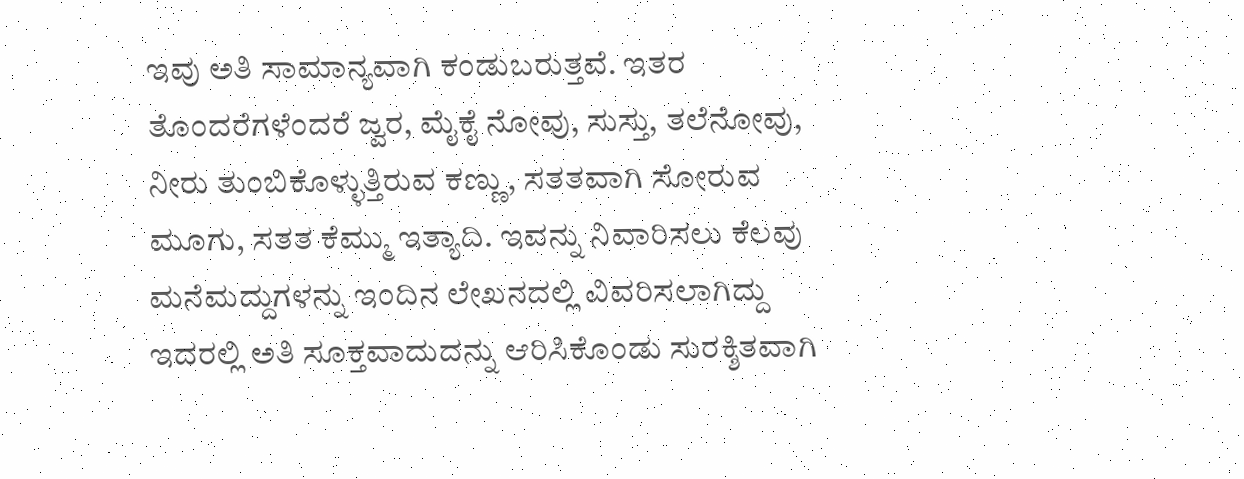ಇವು ಅತಿ ಸಾಮಾನ್ಯವಾಗಿ ಕಂಡುಬರುತ್ತವೆ. ಇತರ ತೊಂದರೆಗಳೆಂದರೆ ಜ್ವರ, ಮೈಕೈ ನೋವು, ಸುಸ್ತು, ತಲೆನೋವು, ನೀರು ತುಂಬಿಕೊಳ್ಳುತ್ತಿರುವ ಕಣ್ಣು, ಸತತವಾಗಿ ಸೋರುವ ಮೂಗು, ಸತತ ಕೆಮ್ಮು ಇತ್ಯಾದಿ. ಇವನ್ನು ನಿವಾರಿಸಲು ಕೆಲವು ಮನೆಮದ್ದುಗಳನ್ನು ಇಂದಿನ ಲೇಖನದಲ್ಲಿ ವಿವರಿಸಲಾಗಿದ್ದು ಇದರಲ್ಲಿ ಅತಿ ಸೂಕ್ತವಾದುದನ್ನು ಆರಿಸಿಕೊಂಡು ಸುರಕ್ಶಿತವಾಗಿ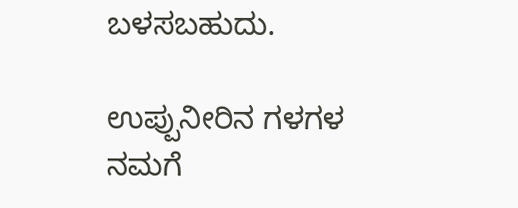ಬಳಸಬಹುದು.

ಉಪ್ಪುನೀರಿನ ಗಳಗಳ
ನಮಗೆ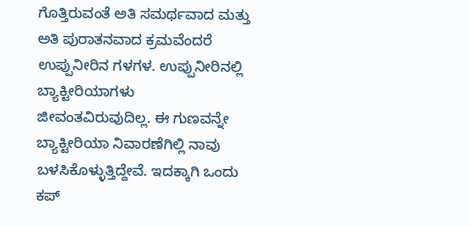ಗೊತ್ತಿರುವಂತೆ ಅತಿ ಸಮರ್ಥವಾದ ಮತ್ತು ಅತಿ ಪುರಾತನವಾದ ಕ್ರಮವೆಂದರೆ ಉಪ್ಪುನೀರಿನ ಗಳಗಳ. ಉಪ್ಪುನೀರಿನಲ್ಲಿ ಬ್ಯಾಕ್ಟೀರಿಯಾಗಳು ಜೀವಂತವಿರುವುದಿಲ್ಲ. ಈ ಗುಣವನ್ನೇ ಬ್ಯಾಕ್ಟೀರಿಯಾ ನಿವಾರಣೆಗಿಲ್ಲಿ ನಾವು ಬಳಸಿಕೊಳ್ಳುತ್ತಿದ್ದೇವೆ. ಇದಕ್ಕಾಗಿ ಒಂದು ಕಪ್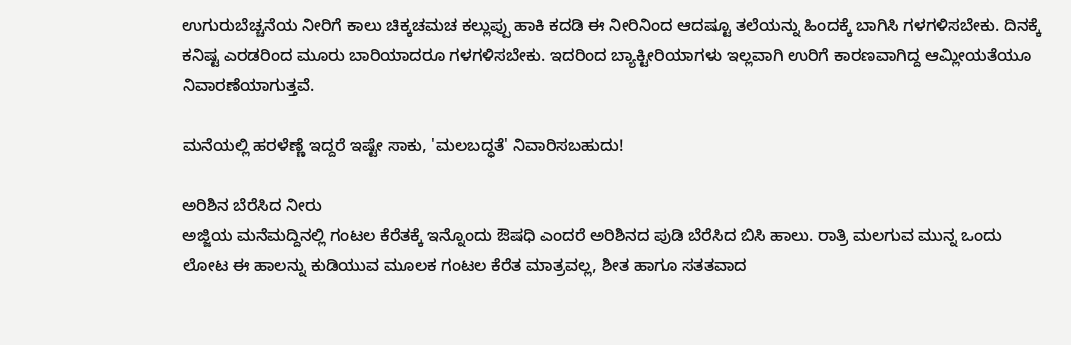ಉಗುರುಬೆಚ್ಚನೆಯ ನೀರಿಗೆ ಕಾಲು ಚಿಕ್ಕಚಮಚ ಕಲ್ಲುಪ್ಪು ಹಾಕಿ ಕದಡಿ ಈ ನೀರಿನಿಂದ ಆದಷ್ಟೂ ತಲೆಯನ್ನು ಹಿಂದಕ್ಕೆ ಬಾಗಿಸಿ ಗಳಗಳಿಸಬೇಕು. ದಿನಕ್ಕೆ ಕನಿಷ್ಟ ಎರಡರಿಂದ ಮೂರು ಬಾರಿಯಾದರೂ ಗಳಗಳಿಸಬೇಕು. ಇದರಿಂದ ಬ್ಯಾಕ್ಟೀರಿಯಾಗಳು ಇಲ್ಲವಾಗಿ ಉರಿಗೆ ಕಾರಣವಾಗಿದ್ದ ಆಮ್ಲೀಯತೆಯೂ ನಿವಾರಣೆಯಾಗುತ್ತವೆ.

ಮನೆಯಲ್ಲಿ ಹರಳೆಣ್ಣೆ ಇದ್ದರೆ ಇಷ್ಟೇ ಸಾಕು, 'ಮಲಬದ್ಧತೆ' ನಿವಾರಿಸಬಹುದು!

ಅರಿಶಿನ ಬೆರೆಸಿದ ನೀರು
ಅಜ್ಜಿಯ ಮನೆಮದ್ದಿನಲ್ಲಿ ಗಂಟಲ ಕೆರೆತಕ್ಕೆ ಇನ್ನೊಂದು ಔಷಧಿ ಎಂದರೆ ಅರಿಶಿನದ ಪುಡಿ ಬೆರೆಸಿದ ಬಿಸಿ ಹಾಲು. ರಾತ್ರಿ ಮಲಗುವ ಮುನ್ನ ಒಂದು ಲೋಟ ಈ ಹಾಲನ್ನು ಕುಡಿಯುವ ಮೂಲಕ ಗಂಟಲ ಕೆರೆತ ಮಾತ್ರವಲ್ಲ, ಶೀತ ಹಾಗೂ ಸತತವಾದ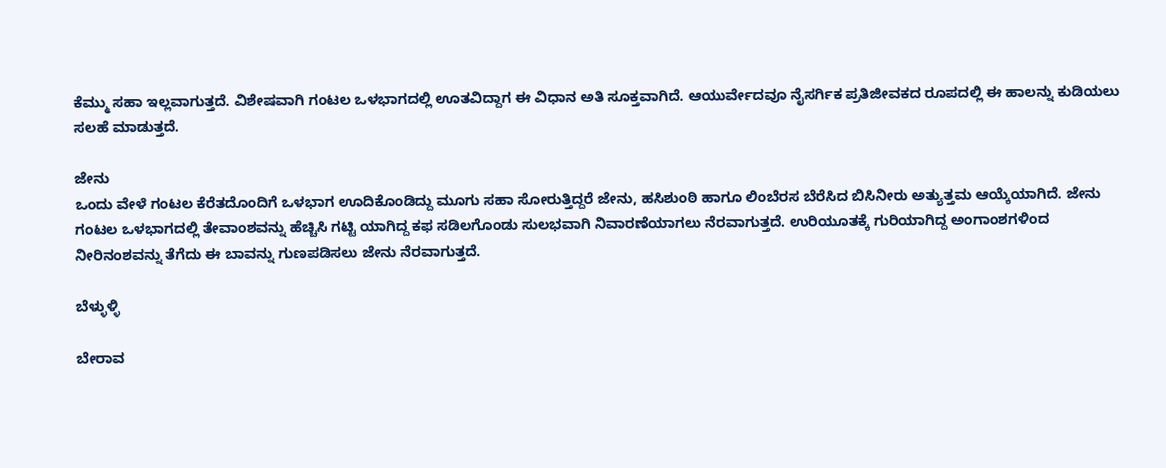ಕೆಮ್ಮು ಸಹಾ ಇಲ್ಲವಾಗುತ್ತದೆ. ವಿಶೇಷವಾಗಿ ಗಂಟಲ ಒಳಭಾಗದಲ್ಲಿ ಊತವಿದ್ದಾಗ ಈ ವಿಧಾನ ಅತಿ ಸೂಕ್ತವಾಗಿದೆ. ಆಯುರ್ವೇದವೂ ನೈಸರ್ಗಿಕ ಪ್ರತಿಜೀವಕದ ರೂಪದಲ್ಲಿ ಈ ಹಾಲನ್ನು ಕುಡಿಯಲು ಸಲಹೆ ಮಾಡುತ್ತದೆ.

ಜೇನು
ಒಂದು ವೇಳೆ ಗಂಟಲ ಕೆರೆತದೊಂದಿಗೆ ಒಳಭಾಗ ಊದಿಕೊಂಡಿದ್ದು ಮೂಗು ಸಹಾ ಸೋರುತ್ತಿದ್ದರೆ ಜೇನು, ಹಸಿಶುಂಠಿ ಹಾಗೂ ಲಿಂಬೆರಸ ಬೆರೆಸಿದ ಬಿಸಿನೀರು ಅತ್ಯುತ್ತಮ ಆಯ್ಕೆಯಾಗಿದೆ. ಜೇನು ಗಂಟಲ ಒಳಭಾಗದಲ್ಲಿ ತೇವಾಂಶವನ್ನು ಹೆಚ್ಚಿಸಿ ಗಟ್ಟಿ ಯಾಗಿದ್ದ ಕಫ ಸಡಿಲಗೊಂಡು ಸುಲಭವಾಗಿ ನಿವಾರಣೆಯಾಗಲು ನೆರವಾಗುತ್ತದೆ. ಉರಿಯೂತಕ್ಕೆ ಗುರಿಯಾಗಿದ್ದ ಅಂಗಾಂಶಗಳಿಂದ ನೀರಿನಂಶವನ್ನು ತೆಗೆದು ಈ ಬಾವನ್ನು ಗುಣಪಡಿಸಲು ಜೇನು ನೆರವಾಗುತ್ತದೆ.

ಬೆಳ್ಳುಳ್ಳಿ

ಬೇರಾವ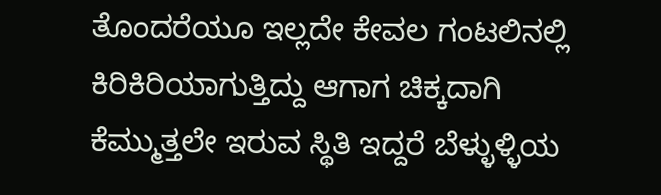ತೊಂದರೆಯೂ ಇಲ್ಲದೇ ಕೇವಲ ಗಂಟಲಿನಲ್ಲಿ ಕಿರಿಕಿರಿಯಾಗುತ್ತಿದ್ದು ಆಗಾಗ ಚಿಕ್ಕದಾಗಿ ಕೆಮ್ಮುತ್ತಲೇ ಇರುವ ಸ್ಥಿತಿ ಇದ್ದರೆ ಬೆಳ್ಳುಳ್ಳಿಯ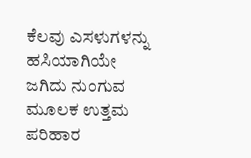ಕೆಲವು ಎಸಳುಗಳನ್ನು ಹಸಿಯಾಗಿಯೇ ಜಗಿದು ನುಂಗುವ ಮೂಲಕ ಉತ್ತಮ ಪರಿಹಾರ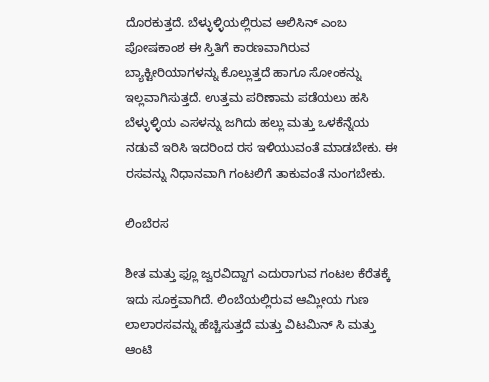ದೊರಕುತ್ತದೆ. ಬೆಳ್ಳುಳ್ಳಿಯಲ್ಲಿರುವ ಆಲಿಸಿನ್ ಎಂಬ ಪೋಷಕಾಂಶ ಈ ಸ್ತಿತಿಗೆ ಕಾರಣವಾಗಿರುವ ಬ್ಯಾಕ್ಟೀರಿಯಾಗಳನ್ನು ಕೊಲ್ಲುತ್ತದೆ ಹಾಗೂ ಸೋಂಕನ್ನು ಇಲ್ಲವಾಗಿಸುತ್ತದೆ. ಉತ್ತಮ ಪರಿಣಾಮ ಪಡೆಯಲು ಹಸಿ ಬೆಳ್ಳುಳ್ಳಿಯ ಎಸಳನ್ನು ಜಗಿದು ಹಲ್ಲು ಮತ್ತು ಒಳಕೆನ್ನೆಯ ನಡುವೆ ಇರಿಸಿ ಇದರಿಂದ ರಸ ಇಳಿಯುವಂತೆ ಮಾಡಬೇಕು. ಈ ರಸವನ್ನು ನಿಧಾನವಾಗಿ ಗಂಟಲಿಗೆ ತಾಕುವಂತೆ ನುಂಗಬೇಕು.

ಲಿಂಬೆರಸ

ಶೀತ ಮತ್ತು ಫ್ಲೂ ಜ್ವರವಿದ್ದಾಗ ಎದುರಾಗುವ ಗಂಟಲ ಕೆರೆತಕ್ಕೆ ಇದು ಸೂಕ್ತವಾಗಿದೆ. ಲಿಂಬೆಯಲ್ಲಿರುವ ಆಮ್ಲೀಯ ಗುಣ ಲಾಲಾರಸವನ್ನು ಹೆಚ್ಚಿಸುತ್ತದೆ ಮತ್ತು ವಿಟಮಿನ್ ಸಿ ಮತ್ತು ಆಂಟಿ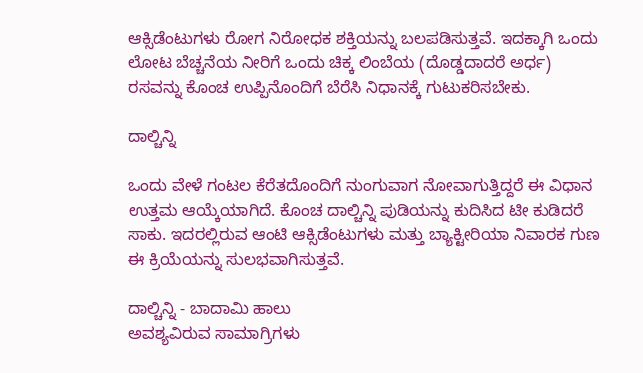ಆಕ್ಸಿಡೆಂಟುಗಳು ರೋಗ ನಿರೋಧಕ ಶಕ್ತಿಯನ್ನು ಬಲಪಡಿಸುತ್ತವೆ. ಇದಕ್ಕಾಗಿ ಒಂದು ಲೋಟ ಬೆಚ್ಚನೆಯ ನೀರಿಗೆ ಒಂದು ಚಿಕ್ಕ ಲಿಂಬೆಯ (ದೊಡ್ಡದಾದರೆ ಅರ್ಧ) ರಸವನ್ನು ಕೊಂಚ ಉಪ್ಪಿನೊಂದಿಗೆ ಬೆರೆಸಿ ನಿಧಾನಕ್ಕೆ ಗುಟುಕರಿಸಬೇಕು.

ದಾಲ್ಚಿನ್ನಿ

ಒಂದು ವೇಳೆ ಗಂಟಲ ಕೆರೆತದೊಂದಿಗೆ ನುಂಗುವಾಗ ನೋವಾಗುತ್ತಿದ್ದರೆ ಈ ವಿಧಾನ ಉತ್ತಮ ಆಯ್ಕೆಯಾಗಿದೆ. ಕೊಂಚ ದಾಲ್ಚಿನ್ನಿ ಪುಡಿಯನ್ನು ಕುದಿಸಿದ ಟೀ ಕುಡಿದರೆ ಸಾಕು. ಇದರಲ್ಲಿರುವ ಆಂಟಿ ಆಕ್ಸಿಡೆಂಟುಗಳು ಮತ್ತು ಬ್ಯಾಕ್ಟೀರಿಯಾ ನಿವಾರಕ ಗುಣ ಈ ಕ್ರಿಯೆಯನ್ನು ಸುಲಭವಾಗಿಸುತ್ತವೆ.

ದಾಲ್ಚಿನ್ನಿ - ಬಾದಾಮಿ ಹಾಲು
ಅವಶ್ಯವಿರುವ ಸಾಮಾಗ್ರಿಗಳು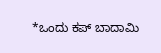*ಒಂದು ಕಪ್ ಬಾದಾಮಿ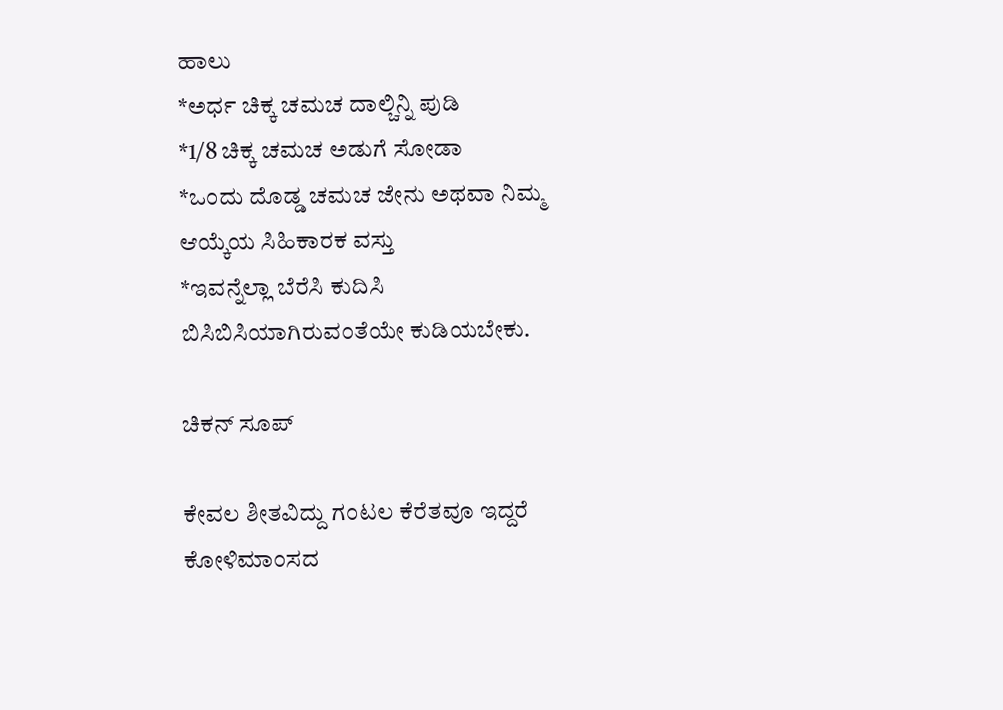ಹಾಲು
*ಅರ್ಧ ಚಿಕ್ಕ ಚಮಚ ದಾಲ್ಚಿನ್ನಿ ಪುಡಿ
*1/8 ಚಿಕ್ಕ ಚಮಚ ಅಡುಗೆ ಸೋಡಾ
*ಒಂದು ದೊಡ್ಡ ಚಮಚ ಜೇನು ಅಥವಾ ನಿಮ್ಮ ಆಯ್ಕೆಯ ಸಿಹಿಕಾರಕ ವಸ್ತು
*ಇವನ್ನೆಲ್ಲಾ ಬೆರೆಸಿ ಕುದಿಸಿ ಬಿಸಿಬಿಸಿಯಾಗಿರುವಂತೆಯೇ ಕುಡಿಯಬೇಕು.

ಚಿಕನ್ ಸೂಪ್

ಕೇವಲ ಶೀತವಿದ್ದು ಗಂಟಲ ಕೆರೆತವೂ ಇದ್ದರೆ ಕೋಳಿಮಾಂಸದ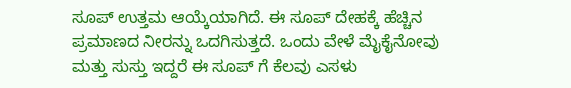ಸೂಪ್ ಉತ್ತಮ ಆಯ್ಕೆಯಾಗಿದೆ. ಈ ಸೂಪ್ ದೇಹಕ್ಕೆ ಹೆಚ್ಚಿನ ಪ್ರಮಾಣದ ನೀರನ್ನು ಒದಗಿಸುತ್ತದೆ. ಒಂದು ವೇಳೆ ಮೈಕೈನೋವು ಮತ್ತು ಸುಸ್ತು ಇದ್ದರೆ ಈ ಸೂಪ್ ಗೆ ಕೆಲವು ಎಸಳು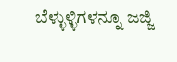ಬೆಳ್ಳುಳ್ಳಿಗಳನ್ನೂ ಜಜ್ಜಿ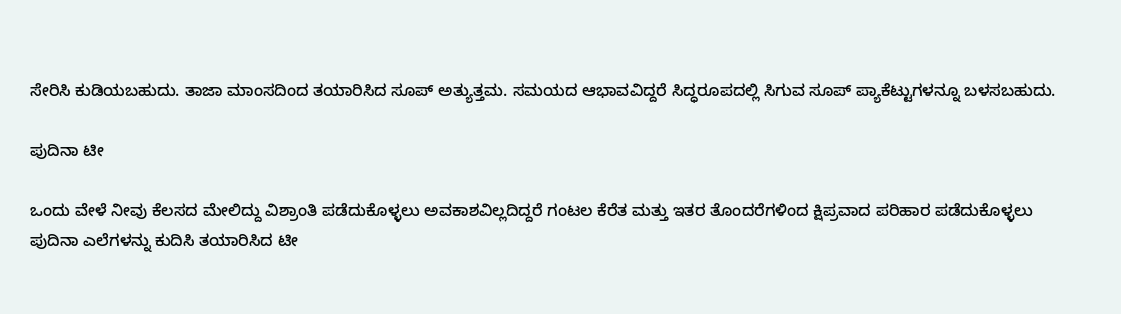ಸೇರಿಸಿ ಕುಡಿಯಬಹುದು. ತಾಜಾ ಮಾಂಸದಿಂದ ತಯಾರಿಸಿದ ಸೂಪ್ ಅತ್ಯುತ್ತಮ. ಸಮಯದ ಆಭಾವವಿದ್ದರೆ ಸಿದ್ಧರೂಪದಲ್ಲಿ ಸಿಗುವ ಸೂಪ್ ಪ್ಯಾಕೆಟ್ಟುಗಳನ್ನೂ ಬಳಸಬಹುದು.

ಪುದಿನಾ ಟೀ

ಒಂದು ವೇಳೆ ನೀವು ಕೆಲಸದ ಮೇಲಿದ್ದು ವಿಶ್ರಾಂತಿ ಪಡೆದುಕೊಳ್ಳಲು ಅವಕಾಶವಿಲ್ಲದಿದ್ದರೆ ಗಂಟಲ ಕೆರೆತ ಮತ್ತು ಇತರ ತೊಂದರೆಗಳಿಂದ ಕ್ಷಿಪ್ರವಾದ ಪರಿಹಾರ ಪಡೆದುಕೊಳ್ಳಲು ಪುದಿನಾ ಎಲೆಗಳನ್ನು ಕುದಿಸಿ ತಯಾರಿಸಿದ ಟೀ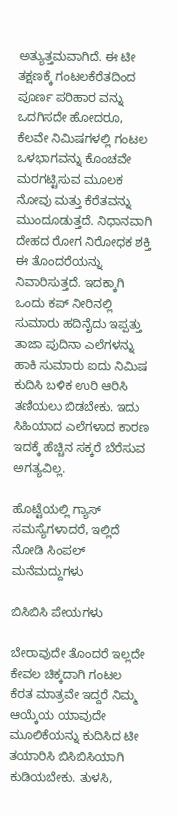ಅತ್ಯುತ್ತಮವಾಗಿದೆ. ಈ ಟೀ ತಕ್ಷಣಕ್ಕೆ ಗಂಟಲಕೆರೆತದಿಂದ ಪೂರ್ಣ ಪರಿಹಾರ ವನ್ನು ಒದಗಿಸದೇ ಹೋದರೂ, ಕೆಲವೇ ನಿಮಿಷಗಳಲ್ಲಿ ಗಂಟಲ ಒಳಭಾಗವನ್ನು ಕೊಂಚವೇ ಮರಗಟ್ಟಿಸುವ ಮೂಲಕ ನೋವು ಮತ್ತು ಕೆರೆತವನ್ನು ಮುಂದೂಡುತ್ತದೆ. ನಿಧಾನವಾಗಿ ದೇಹದ ರೋಗ ನಿರೋಧಕ ಶಕ್ತಿ ಈ ತೊಂದರೆಯನ್ನು ನಿವಾರಿಸುತ್ತದೆ. ಇದಕ್ಕಾಗಿ ಒಂದು ಕಪ್ ನೀರಿನಲ್ಲಿ ಸುಮಾರು ಹದಿನೈದು ಇಪ್ಪತ್ತು ತಾಜಾ ಪುದಿನಾ ಎಲೆಗಳನ್ನು ಹಾಕಿ ಸುಮಾರು ಐದು ನಿಮಿಷ ಕುದಿಸಿ ಬಳಿಕ ಉರಿ ಆರಿಸಿ ತಣಿಯಲು ಬಿಡಬೇಕು. ಇದು ಸಿಹಿಯಾದ ಎಲೆಗಳಾದ ಕಾರಣ ಇದಕ್ಕೆ ಹೆಚ್ಚಿನ ಸಕ್ಕರೆ ಬೆರೆಸುವ ಅಗತ್ಯವಿಲ್ಲ.

ಹೊಟ್ಟೆಯಲ್ಲಿ ಗ್ಯಾಸ್‌ ಸಮಸ್ಯೆಗಳಾದರೆ, ಇಲ್ಲಿದೆ ನೋಡಿ ಸಿಂಪಲ್ ಮನೆಮದ್ದುಗಳು

ಬಿಸಿಬಿಸಿ ಪೇಯಗಳು

ಬೇರಾವುದೇ ತೊಂದರೆ ಇಲ್ಲದೇ ಕೇವಲ ಚಿಕ್ಕದಾಗಿ ಗಂಟಲ ಕೆರತ ಮಾತ್ರವೇ ಇದ್ದರೆ ನಿಮ್ಮ ಆಯ್ಕೆಯ ಯಾವುದೇ ಮೂಲಿಕೆಯನ್ನು ಕುದಿಸಿದ ಟೀ ತಯಾರಿಸಿ ಬಿಸಿಬಿಸಿಯಾಗಿ ಕುಡಿಯಬೇಕು. ತುಳಸಿ,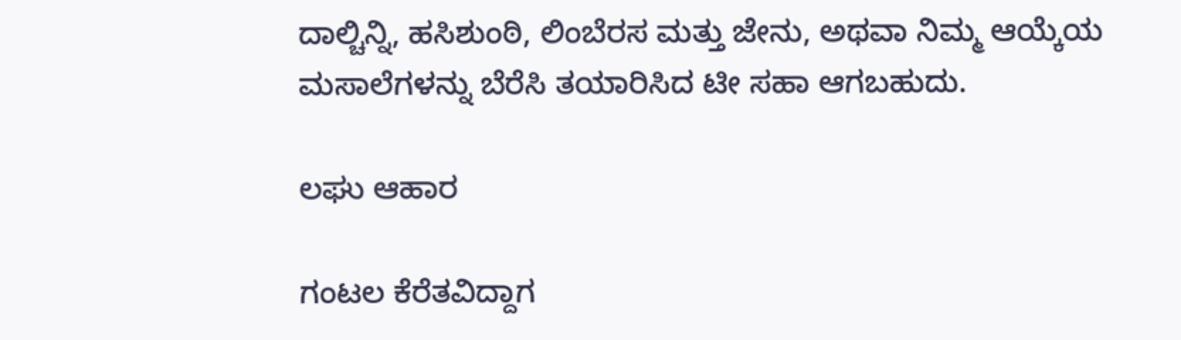ದಾಲ್ಚಿನ್ನಿ, ಹಸಿಶುಂಠಿ, ಲಿಂಬೆರಸ ಮತ್ತು ಜೇನು, ಅಥವಾ ನಿಮ್ಮ ಆಯ್ಕೆಯ ಮಸಾಲೆಗಳನ್ನು ಬೆರೆಸಿ ತಯಾರಿಸಿದ ಟೀ ಸಹಾ ಆಗಬಹುದು.

ಲಘು ಆಹಾರ

ಗಂಟಲ ಕೆರೆತವಿದ್ದಾಗ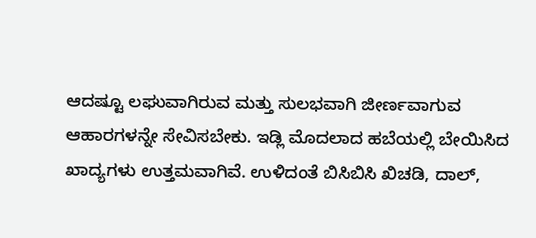ಆದಷ್ಟೂ ಲಘುವಾಗಿರುವ ಮತ್ತು ಸುಲಭವಾಗಿ ಜೀರ್ಣವಾಗುವ ಆಹಾರಗಳನ್ನೇ ಸೇವಿಸಬೇಕು. ಇಡ್ಲಿ ಮೊದಲಾದ ಹಬೆಯಲ್ಲಿ ಬೇಯಿಸಿದ ಖಾದ್ಯಗಳು ಉತ್ತಮವಾಗಿವೆ. ಉಳಿದಂತೆ ಬಿಸಿಬಿಸಿ ಖಿಚಡಿ, ದಾಲ್,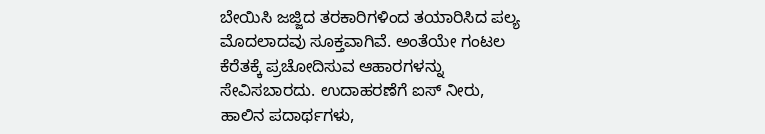ಬೇಯಿಸಿ ಜಜ್ಜಿದ ತರಕಾರಿಗಳಿಂದ ತಯಾರಿಸಿದ ಪಲ್ಯ ಮೊದಲಾದವು ಸೂಕ್ತವಾಗಿವೆ. ಅಂತೆಯೇ ಗಂಟಲ ಕೆರೆತಕ್ಕೆ ಪ್ರಚೋದಿಸುವ ಆಹಾರಗಳನ್ನು ಸೇವಿಸಬಾರದು. ಉದಾಹರಣೆಗೆ ಐಸ್ ನೀರು, ಹಾಲಿನ ಪದಾರ್ಥಗಳು,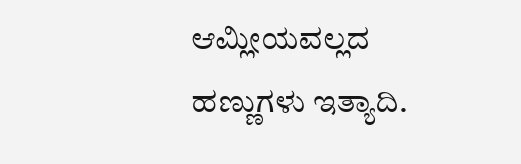ಆಮ್ಲೀಯವಲ್ಲದ ಹಣ್ಣುಗಳು ಇತ್ಯಾದಿ.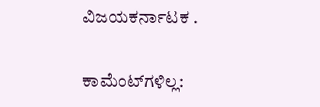ವಿಜಯಕರ್ನಾಟಕ .

ಕಾಮೆಂಟ್‌ಗಳಿಲ್ಲ: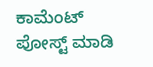ಕಾಮೆಂಟ್‌‌ ಪೋಸ್ಟ್‌ ಮಾಡಿ